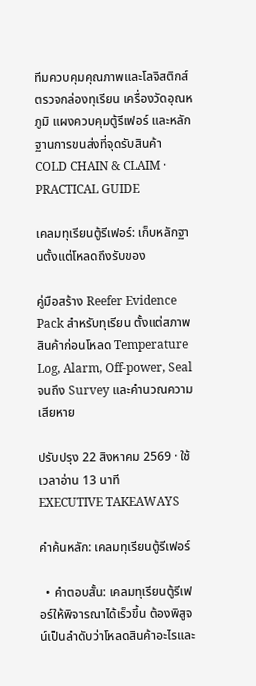ทีมควบคุมคุณภาพและโลจิสติกส์ตรวจกล่องทุเรียน เครื่องวัดอุณหภูมิ แผงควบคุมตู้รีเฟอร์ และหลักฐานการขนส่งที่จุดรับสินค้า
COLD CHAIN & CLAIM · PRACTICAL GUIDE

เคลมทุเรียนตู้รีเฟอร์: เก็บหลักฐานตั้งแต่โหลดถึงรับของ

คู่มือสร้าง Reefer Evidence Pack สำหรับทุเรียน ตั้งแต่สภาพสินค้าก่อนโหลด Temperature Log, Alarm, Off-power, Seal จนถึง Survey และคำนวณความเสียหาย

ปรับปรุง 22 สิงหาคม 2569 · ใช้เวลาอ่าน 13 นาที
EXECUTIVE TAKEAWAYS

คำค้นหลัก: เคลมทุเรียนตู้รีเฟอร์

  • คำตอบสั้น: เคลมทุเรียนตู้รีเฟอร์ให้พิจารณาได้เร็วขึ้น ต้องพิสูจน์เป็นลำดับว่าโหลดสินค้าอะไรและ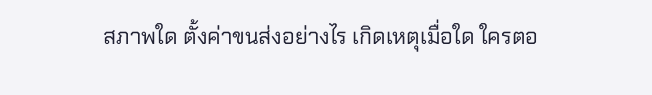สภาพใด ตั้งค่าขนส่งอย่างไร เกิดเหตุเมื่อใด ใครตอ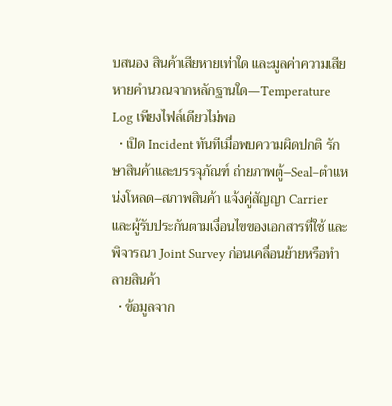บสนอง สินค้าเสียหายเท่าใด และมูลค่าความเสียหายคำนวณจากหลักฐานใด—Temperature Log เพียงไฟล์เดียวไม่พอ
  • เปิด Incident ทันทีเมื่อพบความผิดปกติ รักษาสินค้าและบรรจุภัณฑ์ ถ่ายภาพตู้–Seal–ตำแหน่งโหลด–สภาพสินค้า แจ้งคู่สัญญา Carrier และผู้รับประกันตามเงื่อนไขของเอกสารที่ใช้ และพิจารณา Joint Survey ก่อนเคลื่อนย้ายหรือทำลายสินค้า
  • ข้อมูลจาก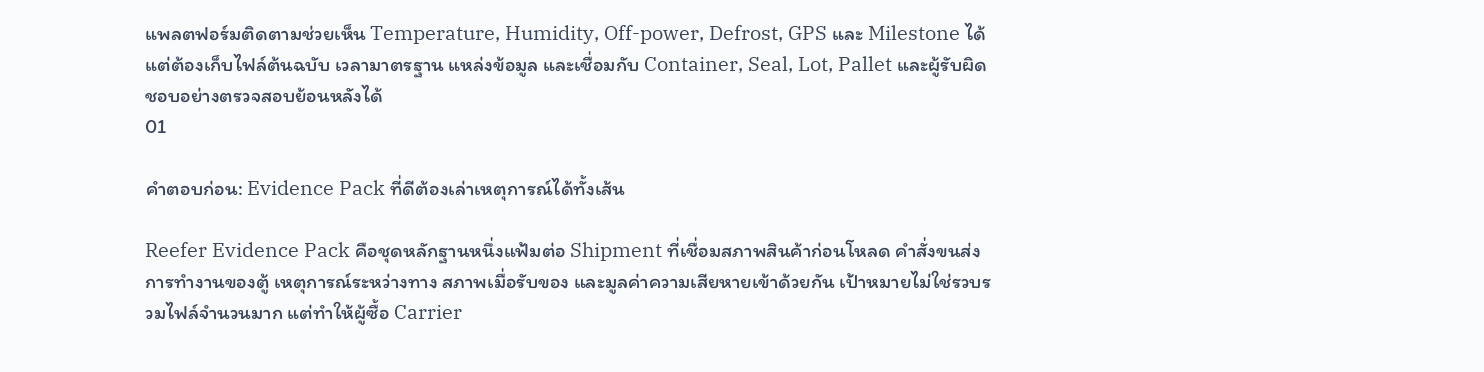แพลตฟอร์มติดตามช่วยเห็น Temperature, Humidity, Off-power, Defrost, GPS และ Milestone ได้ แต่ต้องเก็บไฟล์ต้นฉบับ เวลามาตรฐาน แหล่งข้อมูล และเชื่อมกับ Container, Seal, Lot, Pallet และผู้รับผิดชอบอย่างตรวจสอบย้อนหลังได้
01

คำตอบก่อน: Evidence Pack ที่ดีต้องเล่าเหตุการณ์ได้ทั้งเส้น

Reefer Evidence Pack คือชุดหลักฐานหนึ่งแฟ้มต่อ Shipment ที่เชื่อมสภาพสินค้าก่อนโหลด คำสั่งขนส่ง การทำงานของตู้ เหตุการณ์ระหว่างทาง สภาพเมื่อรับของ และมูลค่าความเสียหายเข้าด้วยกัน เป้าหมายไม่ใช่รวบรวมไฟล์จำนวนมาก แต่ทำให้ผู้ซื้อ Carrier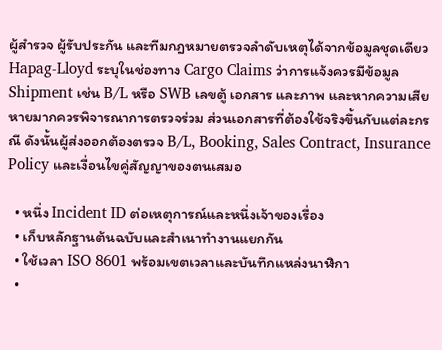ผู้สำรวจ ผู้รับประกัน และทีมกฎหมายตรวจลำดับเหตุได้จากข้อมูลชุดเดียว Hapag-Lloyd ระบุในช่องทาง Cargo Claims ว่าการแจ้งควรมีข้อมูล Shipment เช่น B/L หรือ SWB เลขตู้ เอกสาร และภาพ และหากความเสียหายมากควรพิจารณาการตรวจร่วม ส่วนเอกสารที่ต้องใช้จริงขึ้นกับแต่ละกรณี ดังนั้นผู้ส่งออกต้องตรวจ B/L, Booking, Sales Contract, Insurance Policy และเงื่อนไขคู่สัญญาของตนเสมอ

  • หนึ่ง Incident ID ต่อเหตุการณ์และหนึ่งเจ้าของเรื่อง
  • เก็บหลักฐานต้นฉบับและสำเนาทำงานแยกกัน
  • ใช้เวลา ISO 8601 พร้อมเขตเวลาและบันทึกแหล่งนาฬิกา
  •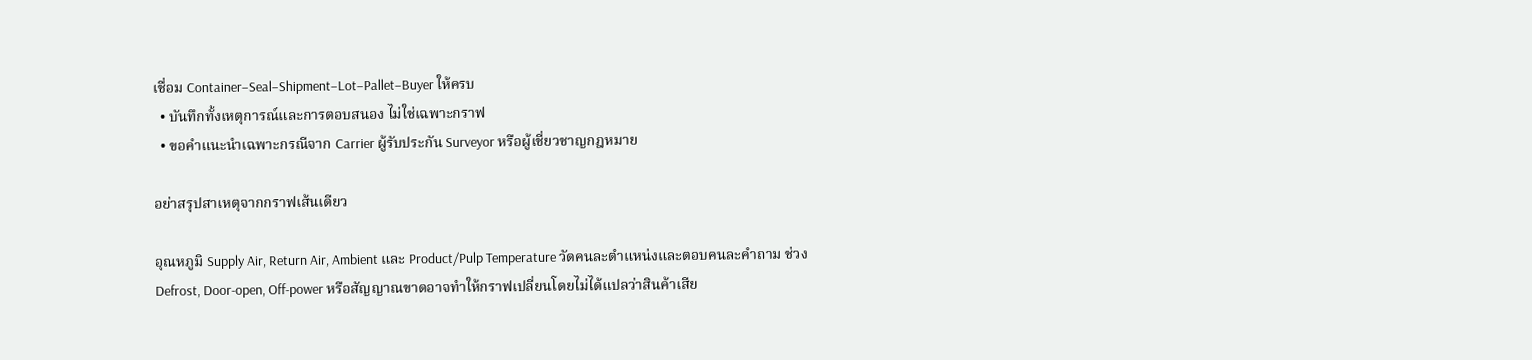เชื่อม Container–Seal–Shipment–Lot–Pallet–Buyer ให้ครบ
  • บันทึกทั้งเหตุการณ์และการตอบสนอง ไม่ใช่เฉพาะกราฟ
  • ขอคำแนะนำเฉพาะกรณีจาก Carrier ผู้รับประกัน Surveyor หรือผู้เชี่ยวชาญกฎหมาย

อย่าสรุปสาเหตุจากกราฟเส้นเดียว

อุณหภูมิ Supply Air, Return Air, Ambient และ Product/Pulp Temperature วัดคนละตำแหน่งและตอบคนละคำถาม ช่วง Defrost, Door-open, Off-power หรือสัญญาณขาดอาจทำให้กราฟเปลี่ยนโดยไม่ได้แปลว่าสินค้าเสีย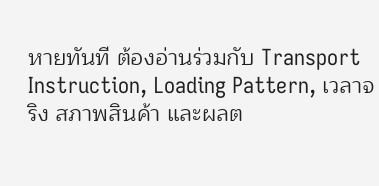หายทันที ต้องอ่านร่วมกับ Transport Instruction, Loading Pattern, เวลาจริง สภาพสินค้า และผลต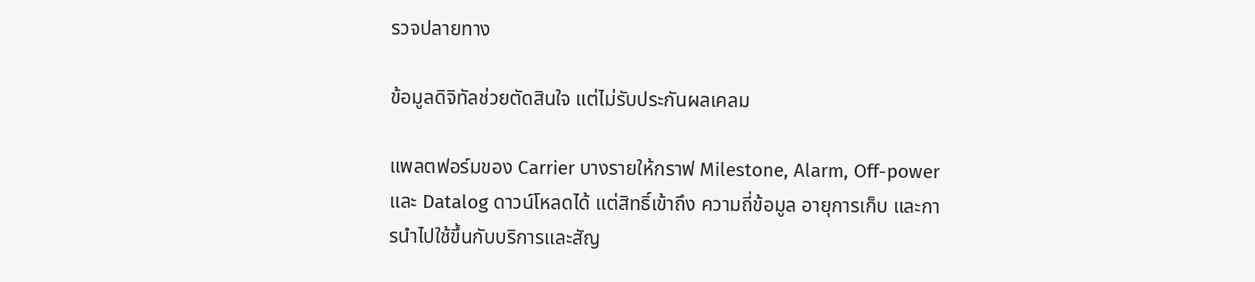รวจปลายทาง

ข้อมูลดิจิทัลช่วยตัดสินใจ แต่ไม่รับประกันผลเคลม

แพลตฟอร์มของ Carrier บางรายให้กราฟ Milestone, Alarm, Off-power และ Datalog ดาวน์โหลดได้ แต่สิทธิ์เข้าถึง ความถี่ข้อมูล อายุการเก็บ และการนำไปใช้ขึ้นกับบริการและสัญ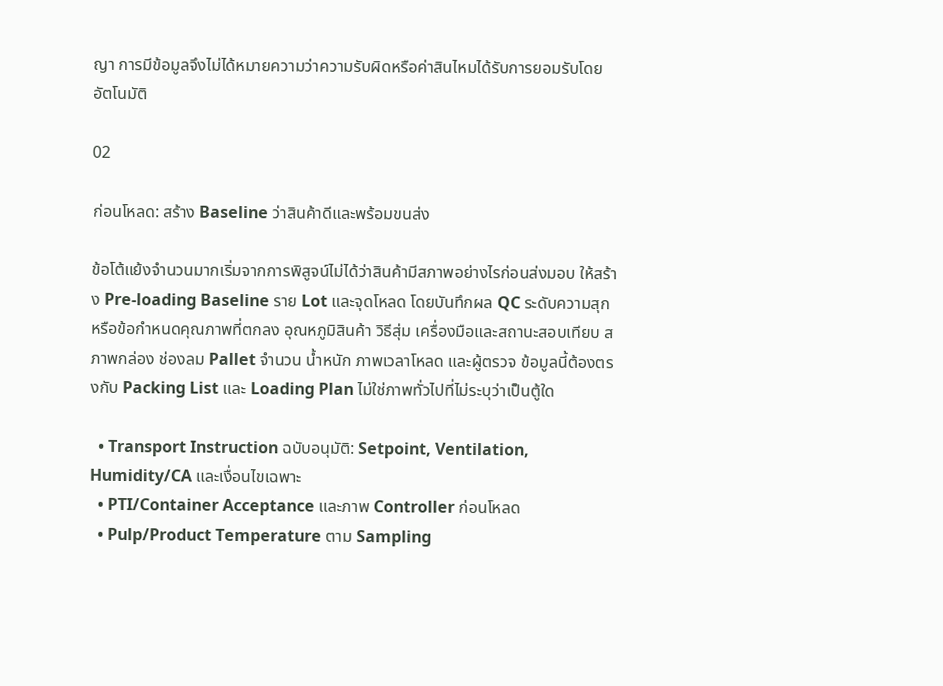ญา การมีข้อมูลจึงไม่ได้หมายความว่าความรับผิดหรือค่าสินไหมได้รับการยอมรับโดยอัตโนมัติ

02

ก่อนโหลด: สร้าง Baseline ว่าสินค้าดีและพร้อมขนส่ง

ข้อโต้แย้งจำนวนมากเริ่มจากการพิสูจน์ไม่ได้ว่าสินค้ามีสภาพอย่างไรก่อนส่งมอบ ให้สร้าง Pre-loading Baseline ราย Lot และจุดโหลด โดยบันทึกผล QC ระดับความสุกหรือข้อกำหนดคุณภาพที่ตกลง อุณหภูมิสินค้า วิธีสุ่ม เครื่องมือและสถานะสอบเทียบ สภาพกล่อง ช่องลม Pallet จำนวน น้ำหนัก ภาพเวลาโหลด และผู้ตรวจ ข้อมูลนี้ต้องตรงกับ Packing List และ Loading Plan ไม่ใช่ภาพทั่วไปที่ไม่ระบุว่าเป็นตู้ใด

  • Transport Instruction ฉบับอนุมัติ: Setpoint, Ventilation, Humidity/CA และเงื่อนไขเฉพาะ
  • PTI/Container Acceptance และภาพ Controller ก่อนโหลด
  • Pulp/Product Temperature ตาม Sampling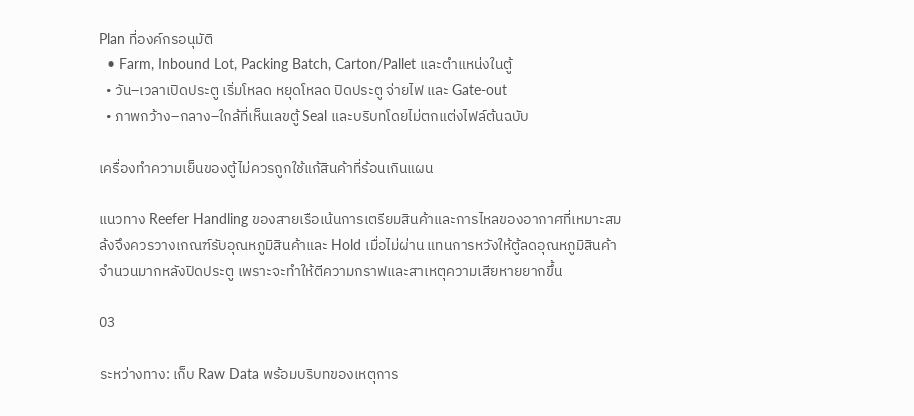Plan ที่องค์กรอนุมัติ
  • Farm, Inbound Lot, Packing Batch, Carton/Pallet และตำแหน่งในตู้
  • วัน–เวลาเปิดประตู เริ่มโหลด หยุดโหลด ปิดประตู จ่ายไฟ และ Gate-out
  • ภาพกว้าง–กลาง–ใกล้ที่เห็นเลขตู้ Seal และบริบทโดยไม่ตกแต่งไฟล์ต้นฉบับ

เครื่องทำความเย็นของตู้ไม่ควรถูกใช้แก้สินค้าที่ร้อนเกินแผน

แนวทาง Reefer Handling ของสายเรือเน้นการเตรียมสินค้าและการไหลของอากาศที่เหมาะสม ล้งจึงควรวางเกณฑ์รับอุณหภูมิสินค้าและ Hold เมื่อไม่ผ่าน แทนการหวังให้ตู้ลดอุณหภูมิสินค้าจำนวนมากหลังปิดประตู เพราะจะทำให้ตีความกราฟและสาเหตุความเสียหายยากขึ้น

03

ระหว่างทาง: เก็บ Raw Data พร้อมบริบทของเหตุการ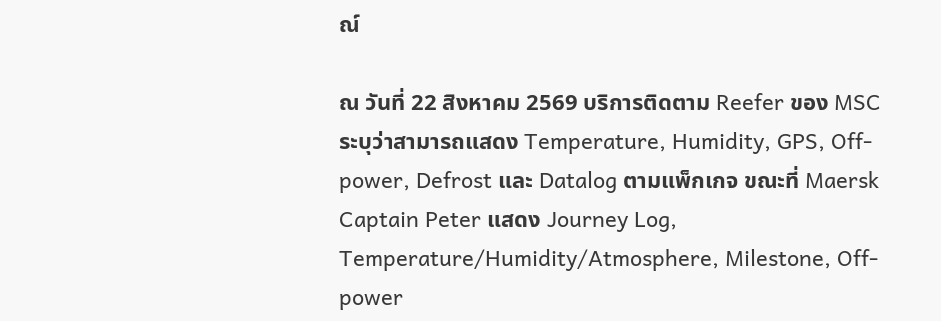ณ์

ณ วันที่ 22 สิงหาคม 2569 บริการติดตาม Reefer ของ MSC ระบุว่าสามารถแสดง Temperature, Humidity, GPS, Off-power, Defrost และ Datalog ตามแพ็กเกจ ขณะที่ Maersk Captain Peter แสดง Journey Log, Temperature/Humidity/Atmosphere, Milestone, Off-power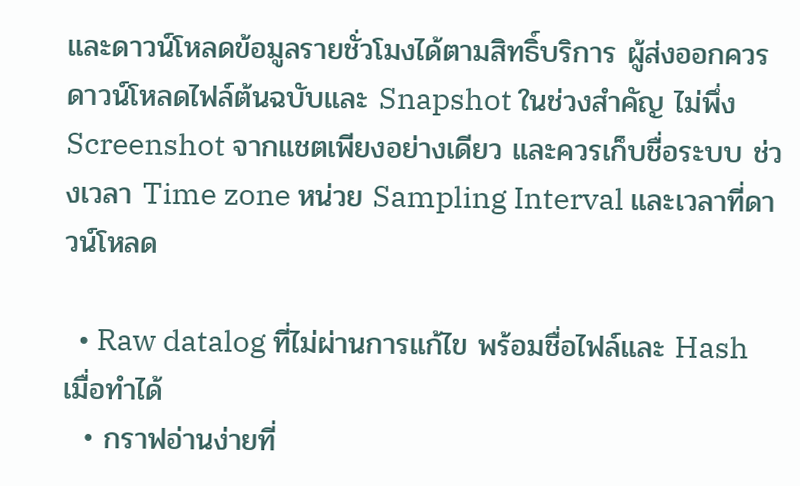และดาวน์โหลดข้อมูลรายชั่วโมงได้ตามสิทธิ์บริการ ผู้ส่งออกควรดาวน์โหลดไฟล์ต้นฉบับและ Snapshot ในช่วงสำคัญ ไม่พึ่ง Screenshot จากแชตเพียงอย่างเดียว และควรเก็บชื่อระบบ ช่วงเวลา Time zone หน่วย Sampling Interval และเวลาที่ดาวน์โหลด

  • Raw datalog ที่ไม่ผ่านการแก้ไข พร้อมชื่อไฟล์และ Hash เมื่อทำได้
  • กราฟอ่านง่ายที่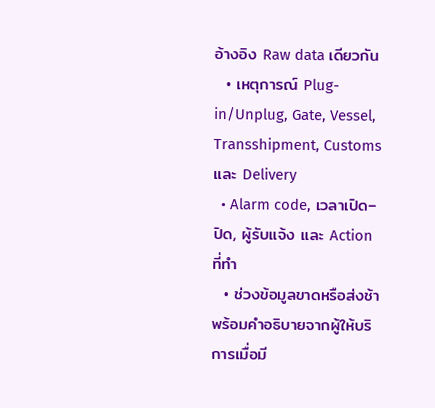อ้างอิง Raw data เดียวกัน
  • เหตุการณ์ Plug-in/Unplug, Gate, Vessel, Transshipment, Customs และ Delivery
  • Alarm code, เวลาเปิด–ปิด, ผู้รับแจ้ง และ Action ที่ทำ
  • ช่วงข้อมูลขาดหรือส่งช้า พร้อมคำอธิบายจากผู้ให้บริการเมื่อมี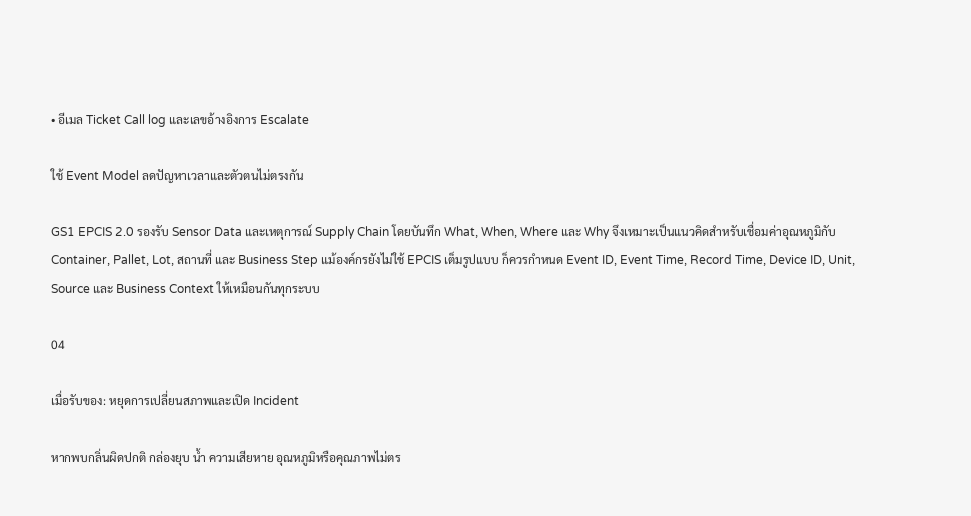• อีเมล Ticket Call log และเลขอ้างอิงการ Escalate

ใช้ Event Model ลดปัญหาเวลาและตัวตนไม่ตรงกัน

GS1 EPCIS 2.0 รองรับ Sensor Data และเหตุการณ์ Supply Chain โดยบันทึก What, When, Where และ Why จึงเหมาะเป็นแนวคิดสำหรับเชื่อมค่าอุณหภูมิกับ Container, Pallet, Lot, สถานที่ และ Business Step แม้องค์กรยังไม่ใช้ EPCIS เต็มรูปแบบ ก็ควรกำหนด Event ID, Event Time, Record Time, Device ID, Unit, Source และ Business Context ให้เหมือนกันทุกระบบ

04

เมื่อรับของ: หยุดการเปลี่ยนสภาพและเปิด Incident

หากพบกลิ่นผิดปกติ กล่องยุบ น้ำ ความเสียหาย อุณหภูมิหรือคุณภาพไม่ตร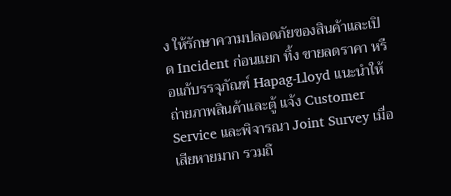ง ให้รักษาความปลอดภัยของสินค้าและเปิด Incident ก่อนแยก ทิ้ง ขายลดราคา หรือแก้บรรจุภัณฑ์ Hapag-Lloyd แนะนำให้ถ่ายภาพสินค้าและตู้ แจ้ง Customer Service และพิจารณา Joint Survey เมื่อเสียหายมาก รวมถึ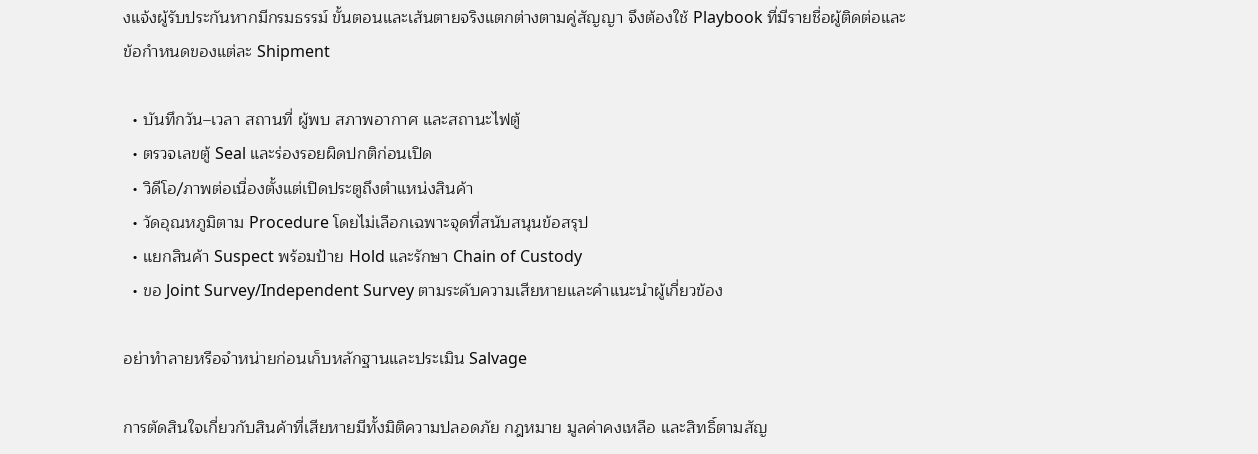งแจ้งผู้รับประกันหากมีกรมธรรม์ ขั้นตอนและเส้นตายจริงแตกต่างตามคู่สัญญา จึงต้องใช้ Playbook ที่มีรายชื่อผู้ติดต่อและข้อกำหนดของแต่ละ Shipment

  • บันทึกวัน–เวลา สถานที่ ผู้พบ สภาพอากาศ และสถานะไฟตู้
  • ตรวจเลขตู้ Seal และร่องรอยผิดปกติก่อนเปิด
  • วิดีโอ/ภาพต่อเนื่องตั้งแต่เปิดประตูถึงตำแหน่งสินค้า
  • วัดอุณหภูมิตาม Procedure โดยไม่เลือกเฉพาะจุดที่สนับสนุนข้อสรุป
  • แยกสินค้า Suspect พร้อมป้าย Hold และรักษา Chain of Custody
  • ขอ Joint Survey/Independent Survey ตามระดับความเสียหายและคำแนะนำผู้เกี่ยวข้อง

อย่าทำลายหรือจำหน่ายก่อนเก็บหลักฐานและประเมิน Salvage

การตัดสินใจเกี่ยวกับสินค้าที่เสียหายมีทั้งมิติความปลอดภัย กฎหมาย มูลค่าคงเหลือ และสิทธิ์ตามสัญ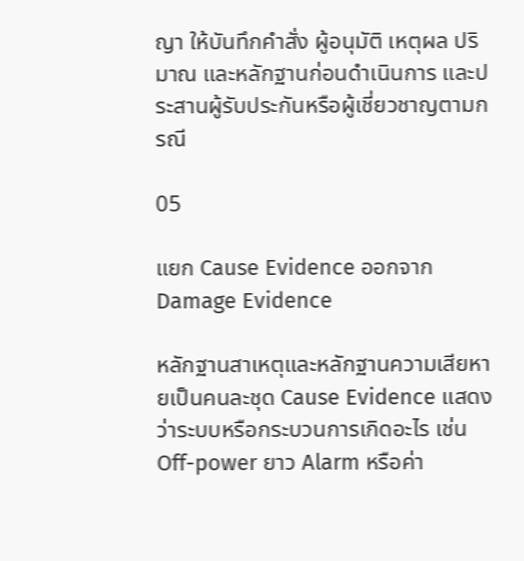ญา ให้บันทึกคำสั่ง ผู้อนุมัติ เหตุผล ปริมาณ และหลักฐานก่อนดำเนินการ และประสานผู้รับประกันหรือผู้เชี่ยวชาญตามกรณี

05

แยก Cause Evidence ออกจาก Damage Evidence

หลักฐานสาเหตุและหลักฐานความเสียหายเป็นคนละชุด Cause Evidence แสดงว่าระบบหรือกระบวนการเกิดอะไร เช่น Off-power ยาว Alarm หรือค่า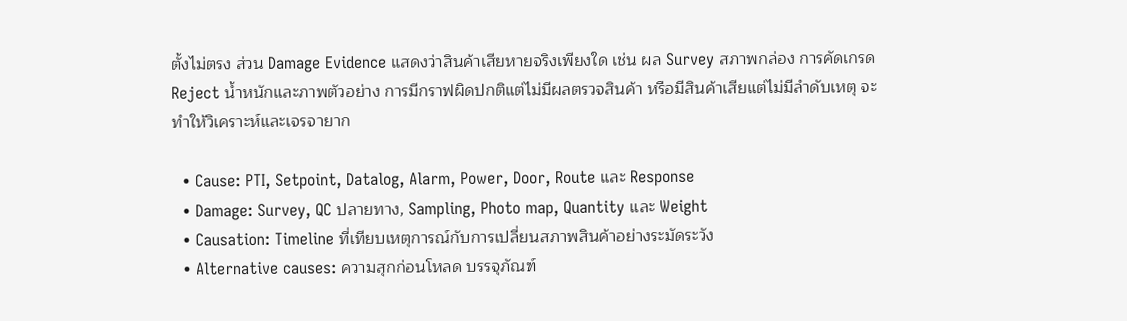ตั้งไม่ตรง ส่วน Damage Evidence แสดงว่าสินค้าเสียหายจริงเพียงใด เช่น ผล Survey สภาพกล่อง การคัดเกรด Reject น้ำหนักและภาพตัวอย่าง การมีกราฟผิดปกติแต่ไม่มีผลตรวจสินค้า หรือมีสินค้าเสียแต่ไม่มีลำดับเหตุ จะทำให้วิเคราะห์และเจรจายาก

  • Cause: PTI, Setpoint, Datalog, Alarm, Power, Door, Route และ Response
  • Damage: Survey, QC ปลายทาง, Sampling, Photo map, Quantity และ Weight
  • Causation: Timeline ที่เทียบเหตุการณ์กับการเปลี่ยนสภาพสินค้าอย่างระมัดระวัง
  • Alternative causes: ความสุกก่อนโหลด บรรจุภัณฑ์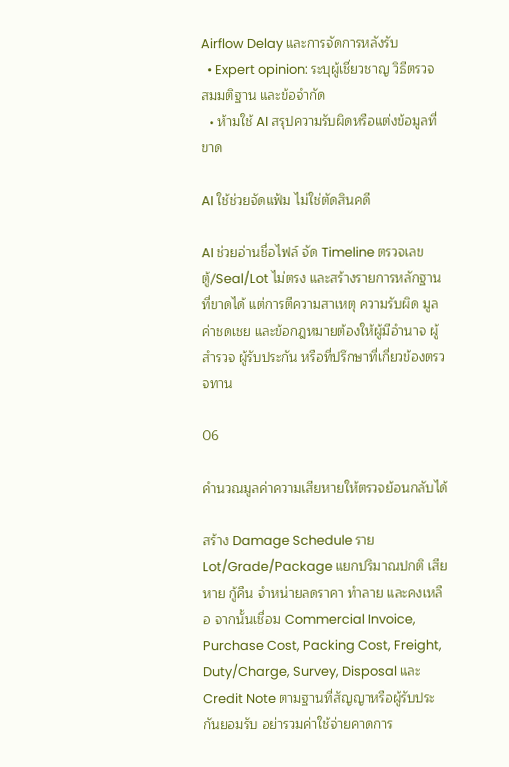Airflow Delay และการจัดการหลังรับ
  • Expert opinion: ระบุผู้เชี่ยวชาญ วิธีตรวจ สมมติฐาน และข้อจำกัด
  • ห้ามใช้ AI สรุปความรับผิดหรือแต่งข้อมูลที่ขาด

AI ใช้ช่วยจัดแฟ้ม ไม่ใช่ตัดสินคดี

AI ช่วยอ่านชื่อไฟล์ จัด Timeline ตรวจเลขตู้/Seal/Lot ไม่ตรง และสร้างรายการหลักฐานที่ขาดได้ แต่การตีความสาเหตุ ความรับผิด มูลค่าชดเชย และข้อกฎหมายต้องให้ผู้มีอำนาจ ผู้สำรวจ ผู้รับประกัน หรือที่ปรึกษาที่เกี่ยวข้องตรวจทาน

06

คำนวณมูลค่าความเสียหายให้ตรวจย้อนกลับได้

สร้าง Damage Schedule ราย Lot/Grade/Package แยกปริมาณปกติ เสียหาย กู้คืน จำหน่ายลดราคา ทำลาย และคงเหลือ จากนั้นเชื่อม Commercial Invoice, Purchase Cost, Packing Cost, Freight, Duty/Charge, Survey, Disposal และ Credit Note ตามฐานที่สัญญาหรือผู้รับประกันยอมรับ อย่ารวมค่าใช้จ่ายคาดการ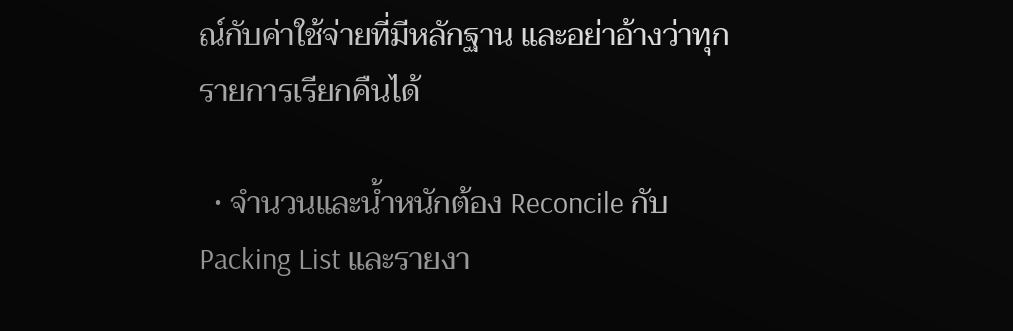ณ์กับค่าใช้จ่ายที่มีหลักฐาน และอย่าอ้างว่าทุกรายการเรียกคืนได้

  • จำนวนและน้ำหนักต้อง Reconcile กับ Packing List และรายงา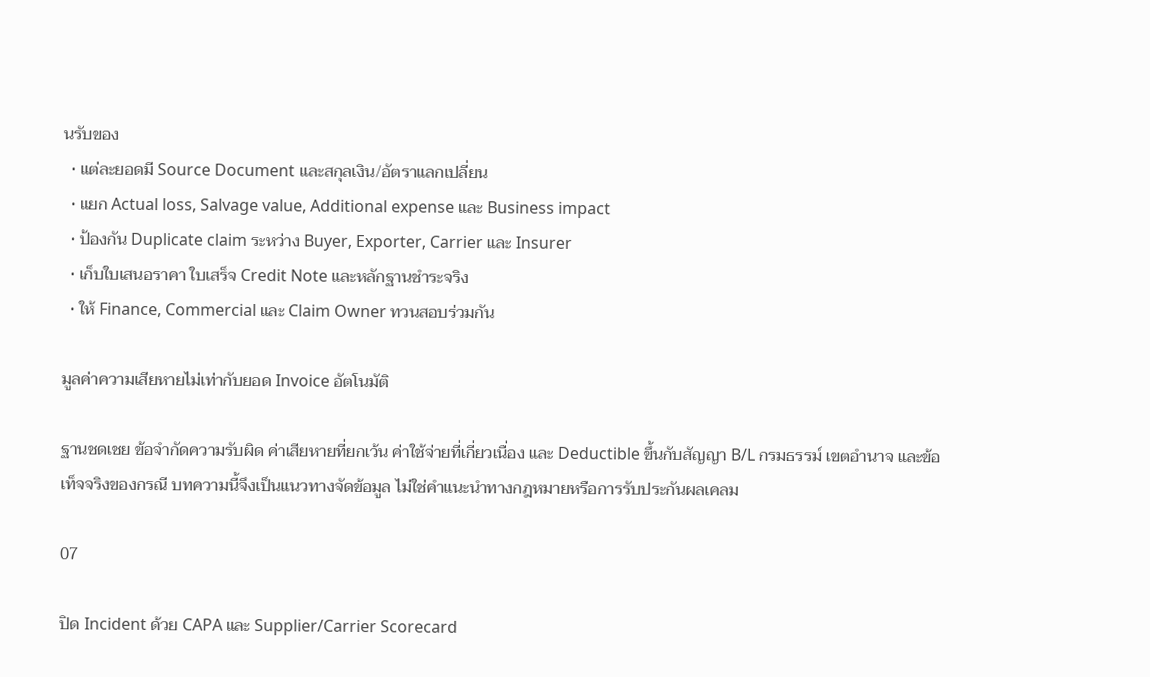นรับของ
  • แต่ละยอดมี Source Document และสกุลเงิน/อัตราแลกเปลี่ยน
  • แยก Actual loss, Salvage value, Additional expense และ Business impact
  • ป้องกัน Duplicate claim ระหว่าง Buyer, Exporter, Carrier และ Insurer
  • เก็บใบเสนอราคา ใบเสร็จ Credit Note และหลักฐานชำระจริง
  • ให้ Finance, Commercial และ Claim Owner ทวนสอบร่วมกัน

มูลค่าความเสียหายไม่เท่ากับยอด Invoice อัตโนมัติ

ฐานชดเชย ข้อจำกัดความรับผิด ค่าเสียหายที่ยกเว้น ค่าใช้จ่ายที่เกี่ยวเนื่อง และ Deductible ขึ้นกับสัญญา B/L กรมธรรม์ เขตอำนาจ และข้อเท็จจริงของกรณี บทความนี้จึงเป็นแนวทางจัดข้อมูล ไม่ใช่คำแนะนำทางกฎหมายหรือการรับประกันผลเคลม

07

ปิด Incident ด้วย CAPA และ Supplier/Carrier Scorecard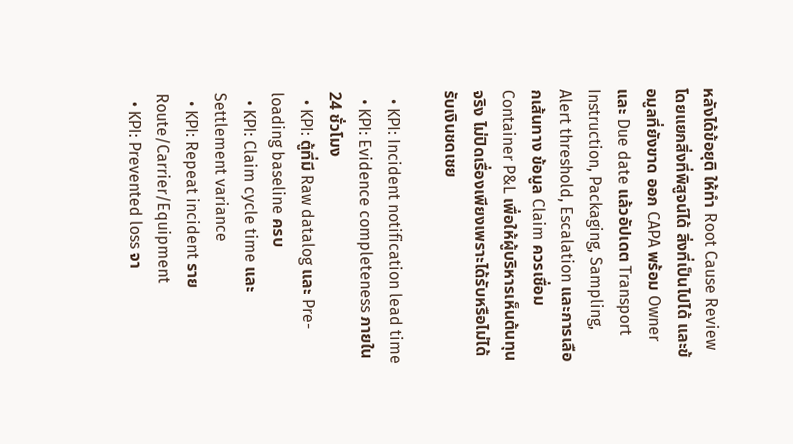หลังได้ข้อยุติ ให้ทำ Root Cause Review โดยแยกสิ่งที่พิสูจน์ได้ สิ่งที่เป็นไปได้ และข้อมูลที่ยังขาด ออก CAPA พร้อม Owner และ Due date แล้วอัปเดต Transport Instruction, Packaging, Sampling, Alert threshold, Escalation และการเลือกเส้นทาง ข้อมูล Claim ควรเชื่อม Container P&L เพื่อให้ผู้บริหารเห็นต้นทุนจริง ไม่ปิดเรื่องเพียงเพราะได้รับหรือไม่ได้รับเงินชดเชย

  • KPI: Incident notification lead time
  • KPI: Evidence completeness ภายใน 24 ชั่วโมง
  • KPI: ตู้ที่มี Raw datalog และ Pre-loading baseline ครบ
  • KPI: Claim cycle time และ Settlement variance
  • KPI: Repeat incident ราย Route/Carrier/Equipment
  • KPI: Prevented loss จา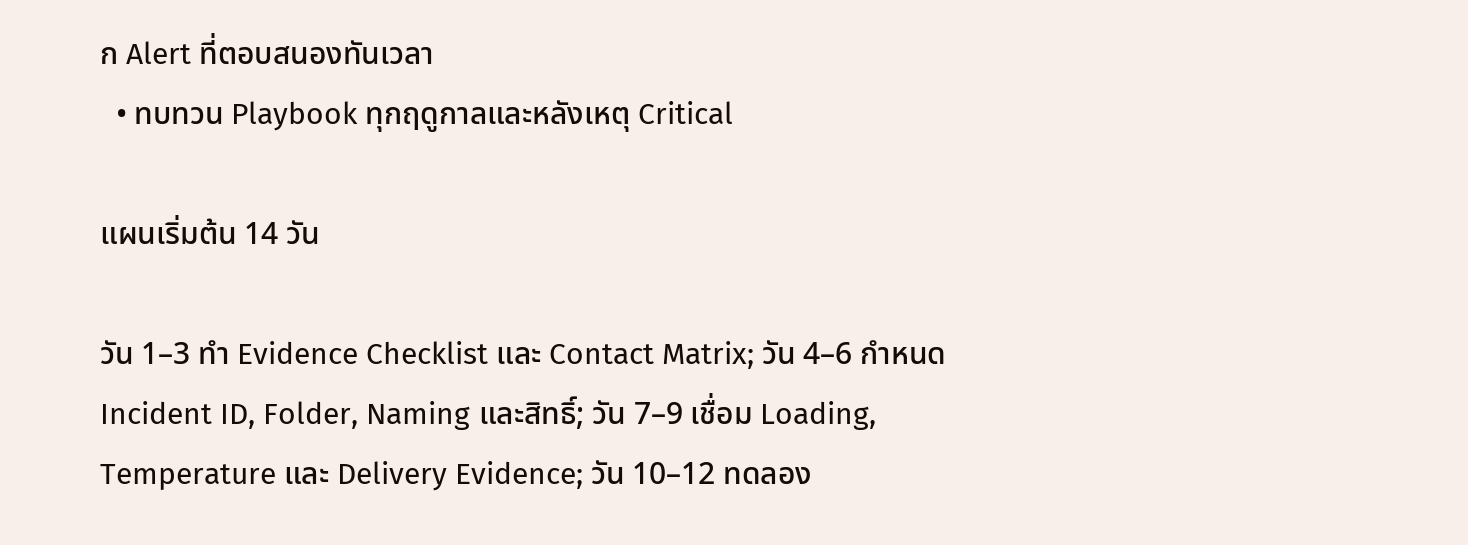ก Alert ที่ตอบสนองทันเวลา
  • ทบทวน Playbook ทุกฤดูกาลและหลังเหตุ Critical

แผนเริ่มต้น 14 วัน

วัน 1–3 ทำ Evidence Checklist และ Contact Matrix; วัน 4–6 กำหนด Incident ID, Folder, Naming และสิทธิ์; วัน 7–9 เชื่อม Loading, Temperature และ Delivery Evidence; วัน 10–12 ทดลอง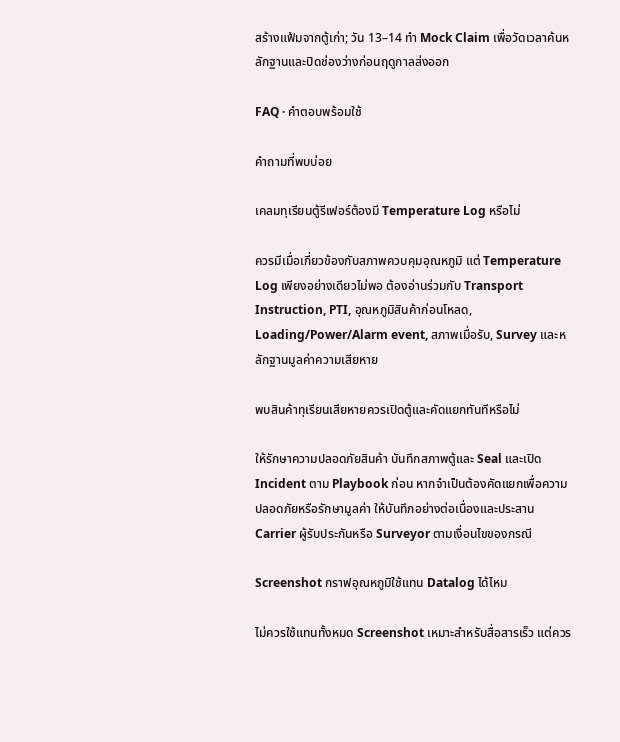สร้างแฟ้มจากตู้เก่า; วัน 13–14 ทำ Mock Claim เพื่อวัดเวลาค้นหลักฐานและปิดช่องว่างก่อนฤดูกาลส่งออก

FAQ · คำตอบพร้อมใช้

คำถามที่พบบ่อย

เคลมทุเรียนตู้รีเฟอร์ต้องมี Temperature Log หรือไม่

ควรมีเมื่อเกี่ยวข้องกับสภาพควบคุมอุณหภูมิ แต่ Temperature Log เพียงอย่างเดียวไม่พอ ต้องอ่านร่วมกับ Transport Instruction, PTI, อุณหภูมิสินค้าก่อนโหลด, Loading/Power/Alarm event, สภาพเมื่อรับ, Survey และหลักฐานมูลค่าความเสียหาย

พบสินค้าทุเรียนเสียหายควรเปิดตู้และคัดแยกทันทีหรือไม่

ให้รักษาความปลอดภัยสินค้า บันทึกสภาพตู้และ Seal และเปิด Incident ตาม Playbook ก่อน หากจำเป็นต้องคัดแยกเพื่อความปลอดภัยหรือรักษามูลค่า ให้บันทึกอย่างต่อเนื่องและประสาน Carrier ผู้รับประกันหรือ Surveyor ตามเงื่อนไขของกรณี

Screenshot กราฟอุณหภูมิใช้แทน Datalog ได้ไหม

ไม่ควรใช้แทนทั้งหมด Screenshot เหมาะสำหรับสื่อสารเร็ว แต่ควร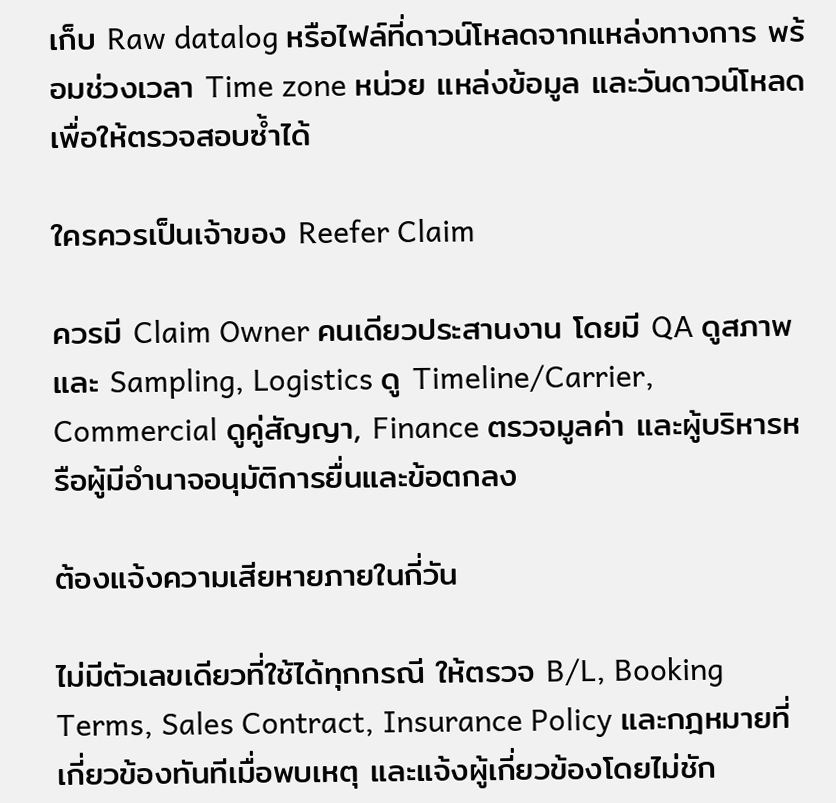เก็บ Raw datalog หรือไฟล์ที่ดาวน์โหลดจากแหล่งทางการ พร้อมช่วงเวลา Time zone หน่วย แหล่งข้อมูล และวันดาวน์โหลด เพื่อให้ตรวจสอบซ้ำได้

ใครควรเป็นเจ้าของ Reefer Claim

ควรมี Claim Owner คนเดียวประสานงาน โดยมี QA ดูสภาพและ Sampling, Logistics ดู Timeline/Carrier, Commercial ดูคู่สัญญา, Finance ตรวจมูลค่า และผู้บริหารหรือผู้มีอำนาจอนุมัติการยื่นและข้อตกลง

ต้องแจ้งความเสียหายภายในกี่วัน

ไม่มีตัวเลขเดียวที่ใช้ได้ทุกกรณี ให้ตรวจ B/L, Booking Terms, Sales Contract, Insurance Policy และกฎหมายที่เกี่ยวข้องทันทีเมื่อพบเหตุ และแจ้งผู้เกี่ยวข้องโดยไม่ชัก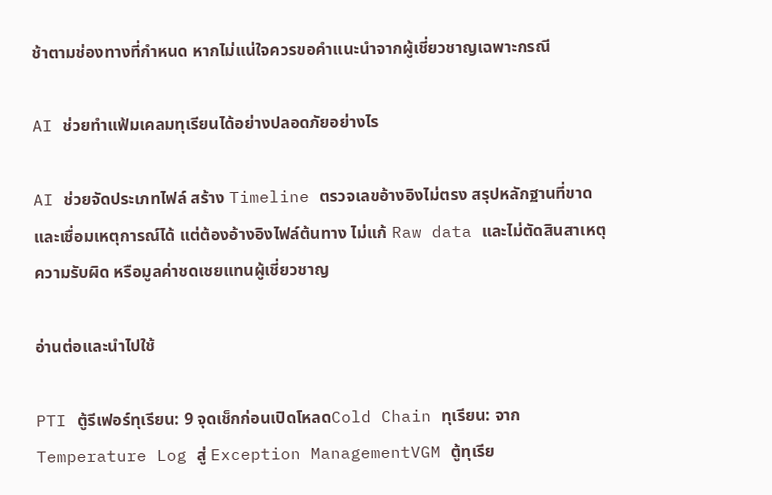ช้าตามช่องทางที่กำหนด หากไม่แน่ใจควรขอคำแนะนำจากผู้เชี่ยวชาญเฉพาะกรณี

AI ช่วยทำแฟ้มเคลมทุเรียนได้อย่างปลอดภัยอย่างไร

AI ช่วยจัดประเภทไฟล์ สร้าง Timeline ตรวจเลขอ้างอิงไม่ตรง สรุปหลักฐานที่ขาด และเชื่อมเหตุการณ์ได้ แต่ต้องอ้างอิงไฟล์ต้นทาง ไม่แก้ Raw data และไม่ตัดสินสาเหตุ ความรับผิด หรือมูลค่าชดเชยแทนผู้เชี่ยวชาญ

อ่านต่อและนำไปใช้

PTI ตู้รีเฟอร์ทุเรียน: 9 จุดเช็กก่อนเปิดโหลดCold Chain ทุเรียน: จาก Temperature Log สู่ Exception ManagementVGM ตู้ทุเรีย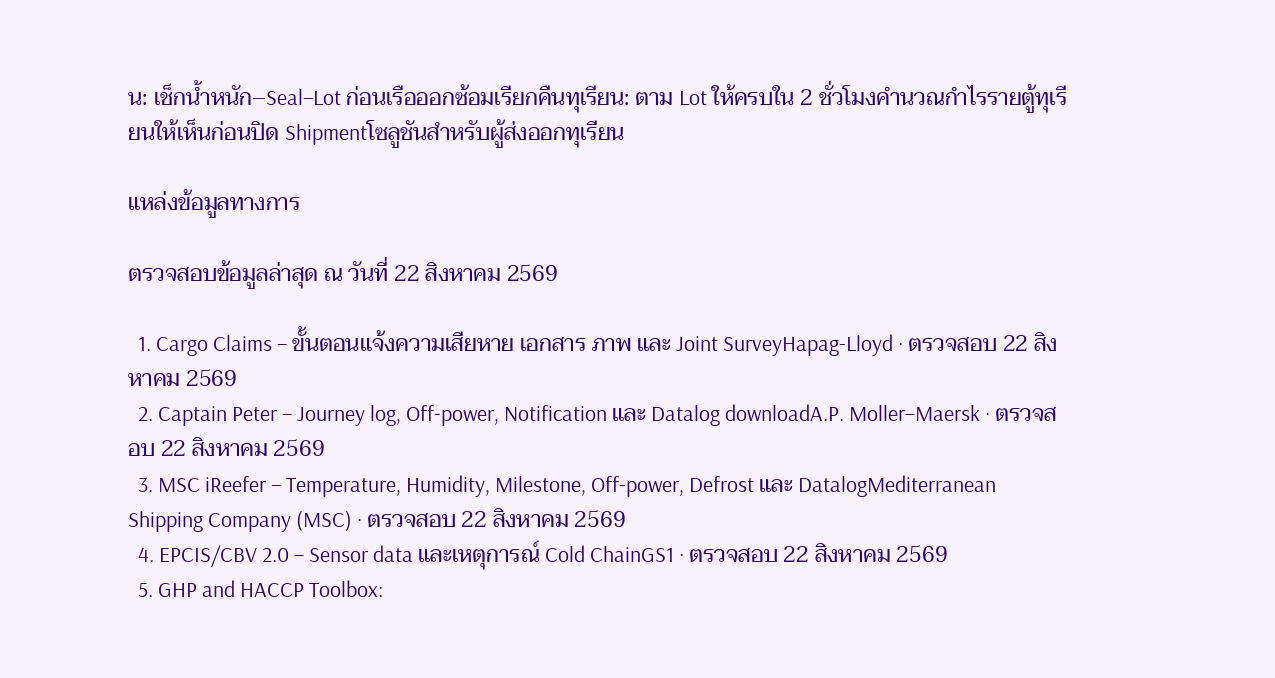น: เช็กน้ำหนัก–Seal–Lot ก่อนเรือออกซ้อมเรียกคืนทุเรียน: ตาม Lot ให้ครบใน 2 ชั่วโมงคำนวณกำไรรายตู้ทุเรียนให้เห็นก่อนปิด Shipmentโซลูชันสำหรับผู้ส่งออกทุเรียน

แหล่งข้อมูลทางการ

ตรวจสอบข้อมูลล่าสุด ณ วันที่ 22 สิงหาคม 2569

  1. Cargo Claims – ขั้นตอนแจ้งความเสียหาย เอกสาร ภาพ และ Joint SurveyHapag-Lloyd · ตรวจสอบ 22 สิงหาคม 2569
  2. Captain Peter – Journey log, Off-power, Notification และ Datalog downloadA.P. Moller–Maersk · ตรวจสอบ 22 สิงหาคม 2569
  3. MSC iReefer – Temperature, Humidity, Milestone, Off-power, Defrost และ DatalogMediterranean Shipping Company (MSC) · ตรวจสอบ 22 สิงหาคม 2569
  4. EPCIS/CBV 2.0 – Sensor data และเหตุการณ์ Cold ChainGS1 · ตรวจสอบ 22 สิงหาคม 2569
  5. GHP and HACCP Toolbox: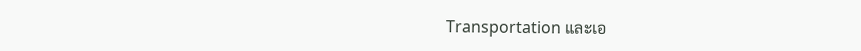Transportation และเอ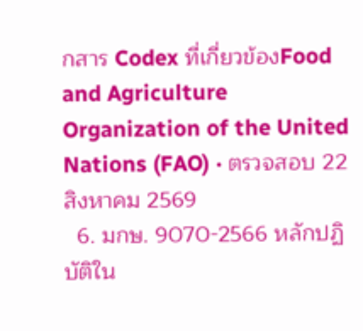กสาร Codex ที่เกี่ยวข้องFood and Agriculture Organization of the United Nations (FAO) · ตรวจสอบ 22 สิงหาคม 2569
  6. มกษ. 9070-2566 หลักปฏิบัติใน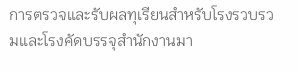การตรวจและรับผลทุเรียนสำหรับโรงรวบรวมและโรงคัดบรรจุสำนักงานมา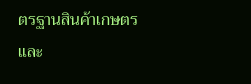ตรฐานสินค้าเกษตรและ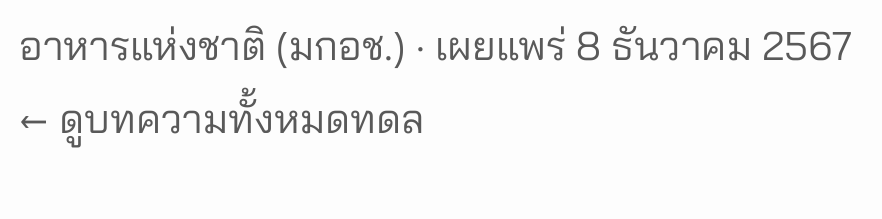อาหารแห่งชาติ (มกอช.) · เผยแพร่ 8 ธันวาคม 2567
← ดูบทความทั้งหมดทดล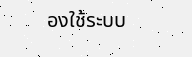องใช้ระบบ